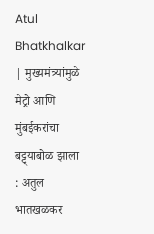Atul Bhatkhalkar | मुख्यमंत्र्यांमुळे मेट्रो आणि मुंबईकरांचा बट्ट्याबोळ झाला : अतुल भातखळकर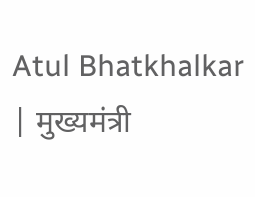Atul Bhatkhalkar | मुख्यमंत्री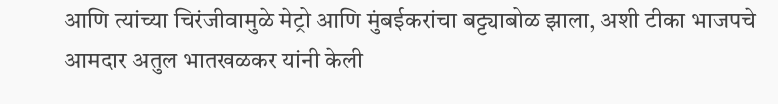आणि त्यांच्या चिरंजीवामुळे मेट्रो आणि मुंबईकरांचा बट्ट्याबोळ झाला, अशी टीका भाजपचे आमदार अतुल भातखळकर यांनी केली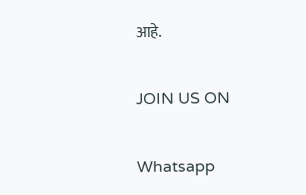आहे.

JOIN US ON

Whatsapp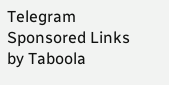Telegram
Sponsored Links by Taboola